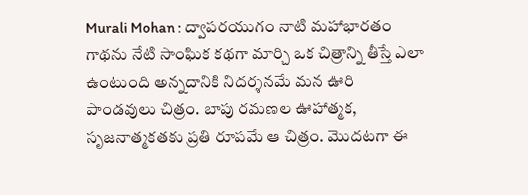Murali Mohan : ద్వాపరయుగం నాటి మహాభారతం గాథను నేటి సాంఘిక కథగా మార్చి ఒక చిత్రాన్ని తీస్తే ఎలా ఉంటుంది అన్నదానికి నిదర్శనమే మన ఊరి పాండవులు చిత్రం. బాపు రమణల ఊహాత్మక, సృజనాత్మకతకు ప్రతి రూపమే ఆ చిత్రం. మొదటగా ఈ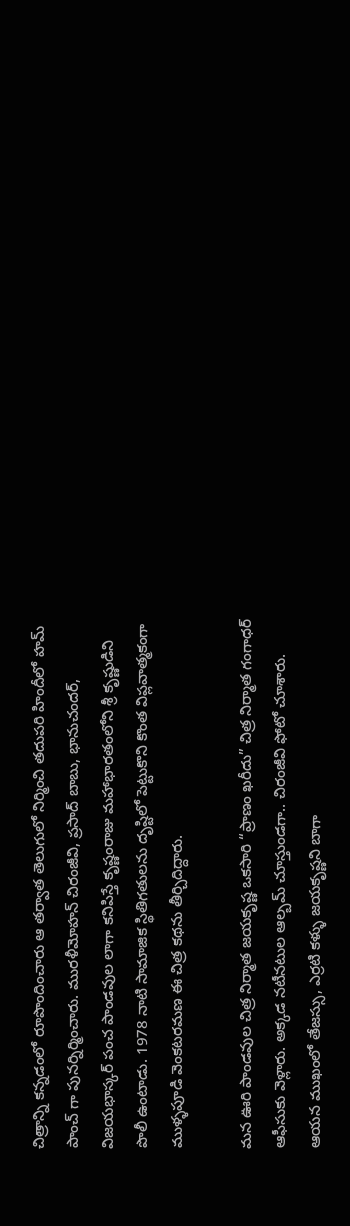చిత్రాన్ని కన్నడంలో రూపొందించారు ఆ తర్వాత తెలుగులో నిర్మించి తదుపరి హిందీలో హమ్ పాంచ్ గా పునర్నిర్మించారు. మురళీమోహన్ చిరంజీవి, ప్రసాద్ బాబు, భానుచందర్, విజయభాస్కర్ పంచ పాండవుల లాగా కనిపిస్తే కృష్ణంరాజు మహాభారతంలోని శ్రీ కృష్ణుడిని పొలీ ఉంటాడు. 1978 నాటి సామాజిక స్థితిగతులను దృష్టిలో పెట్టుకొని కొంత విప్లవాత్మకంగా ముళ్ళపూడి వెంకటరమణ ఈ చిత్ర కథను తీర్చిదిద్దారు.

మన ఊరి పాండవుల చిత్ర నిర్మాత జయకృష్ణ ఒకసారి “ప్రాణం ఖరీదు” చిత్ర నిర్మాత గంగాధర్ ఆఫీసుకు వెళ్లారు. అక్కడ నటీనటుల ఆల్బమ్ చూస్తుండగా.. చిరంజీవి ఫోటో చూశారు. ఆయన ముఖంలో తేజస్సు, ఎర్రటి కళ్ళు జయకృష్ణని బాగా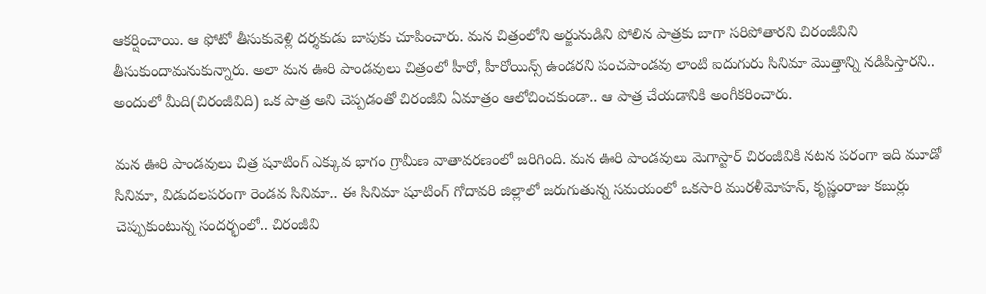ఆకర్షించాయి. ఆ ఫోటో తీసుకువెళ్లి దర్శకుడు బాపుకు చూపించారు. మన చిత్రంలోని అర్జునుడిని పోలిన పాత్రకు బాగా సరిపోతారని చిరంజీవిని తీసుకుందామనుకున్నారు. అలా మన ఊరి పాండవులు చిత్రంలో హీరో, హీరోయిన్స్ ఉండరని పంచపాండవు లాంటి ఐదుగురు సినిమా మొత్తాన్ని నడిపిస్తారని.. అందులో మీది(చిరంజీవిది) ఒక పాత్ర అని చెప్పడంతో చిరంజీవి ఏమాత్రం ఆలోచించకుండా.. ఆ పాత్ర చేయడానికి అంగీకరించారు.

మన ఊరి పాండవులు చిత్ర షూటింగ్ ఎక్కువ భాగం గ్రామీణ వాతావరణంలో జరిగింది. మన ఊరి పాండవులు మెగాస్టార్ చిరంజీవికి నటన పరంగా ఇది మూడో సినిమా, విడుదలపరంగా రెండవ సినిమా.. ఈ సినిమా షూటింగ్ గోదావరి జిల్లాలో జరుగుతున్న సమయంలో ఒకసారి మురళీమోహన్, కృష్ణంరాజు కబుర్లు చెప్పుకుంటున్న సందర్భంలో.. చిరంజీవి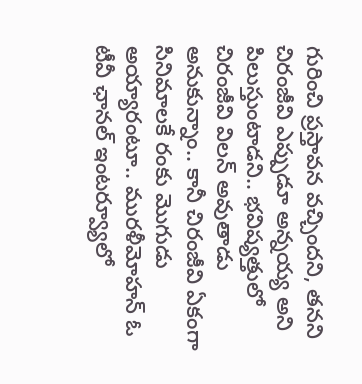గురించి ప్రస్తావన వచ్చిందని, తనని చిరంజీవి ఎప్పుడూ అన్నయ్య అని పిలుస్తుంటాడని.. భవిష్యత్తులో చిరంజీవి విలన్ అవుతాడు అనుకున్నాం.. కానీ చిరంజీవి ఏకంగా సినిమాలకే రంకు మొగుడు అయ్యారంటూ.. మురళీమోహన్ ఓ టీవీ ఛానల్ ఇంటర్వ్యూలో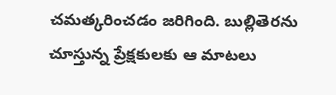చమత్కరించడం జరిగింది. బుల్లితెరను చూస్తున్న ప్రేక్షకులకు ఆ మాటలు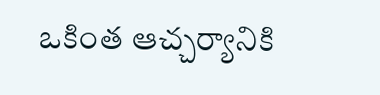ఒకింత ఆచ్చర్యానికి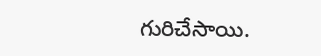గురిచేసాయి.